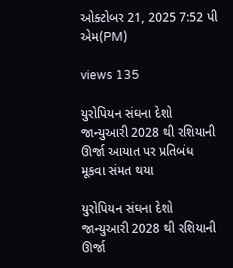ઓક્ટોબર 21, 2025 7:52 પી એમ(PM)

views 135

યુરોપિયન સંઘના દેશો જાન્યુઆરી 2028 થી રશિયાની ઊર્જા આયાત પર પ્રતિબંધ મૂકવા સંમત થયા

યુરોપિયન સંઘના દેશો જાન્યુઆરી 2028 થી રશિયાની ઊર્જા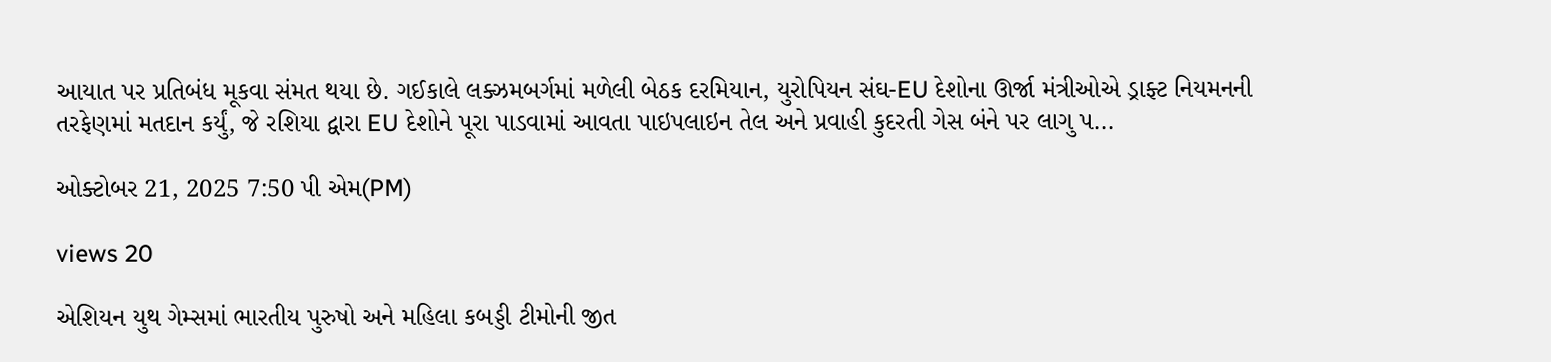આયાત પર પ્રતિબંધ મૂકવા સંમત થયા છે. ગઈકાલે લક્ઝમબર્ગમાં મળેલી બેઠક દરમિયાન, યુરોપિયન સંઘ-EU દેશોના ઊર્જા મંત્રીઓએ ડ્રાફ્ટ નિયમનની તરફેણમાં મતદાન કર્યું, જે રશિયા દ્વારા EU દેશોને પૂરા પાડવામાં આવતા પાઇપલાઇન તેલ અને પ્રવાહી કુદરતી ગેસ બંને પર લાગુ પ...

ઓક્ટોબર 21, 2025 7:50 પી એમ(PM)

views 20

એશિયન યુથ ગેમ્સમાં ભારતીય પુરુષો અને મહિલા કબડ્ડી ટીમોની જીત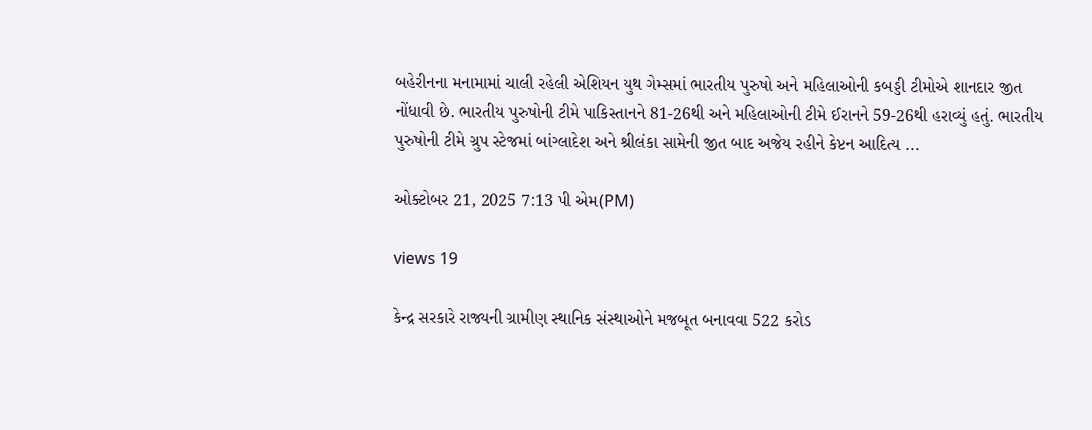બહેરીનના મનામામાં ચાલી રહેલી એશિયન યુથ ગેમ્સમાં ભારતીય પુરુષો અને મહિલાઓની કબડ્ડી ટીમોએ શાનદાર જીત નોંધાવી છે. ભારતીય પુરુષોની ટીમે પાકિસ્તાનને 81-26થી અને મહિલાઓની ટીમે ઈરાનને 59-26થી હરાવ્યું હતું. ભારતીય પુરુષોની ટીમે ગ્રુપ સ્ટેજમાં બાંગ્લાદેશ અને શ્રીલંકા સામેની જીત બાદ અજેય રહીને કેપ્ટન આદિત્ય ...

ઓક્ટોબર 21, 2025 7:13 પી એમ(PM)

views 19

કેન્દ્ર સરકારે રાજ્યની ગ્રામીણ સ્થાનિક સંસ્થાઓને મજબૂત બનાવવા 522 કરોડ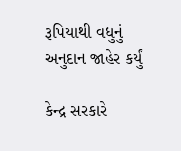રૂપિયાથી વધુનું અનુદાન જાહેર કર્યું

કેન્દ્ર સરકારે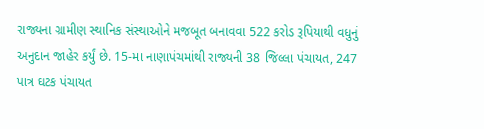રાજ્યના ગ્રામીણ સ્થાનિક સંસ્થાઓને મજબૂત બનાવવા 522 કરોડ રૂપિયાથી વધુનું અનુદાન જાહેર કર્યું છે. 15-મા નાણાપંચમાંથી રાજ્યની 38 જિલ્લા પંચાયત, 247 પાત્ર ઘટક પંચાયત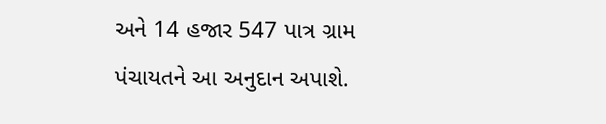અને 14 હજાર 547 પાત્ર ગ્રામ પંચાયતને આ અનુદાન અપાશે.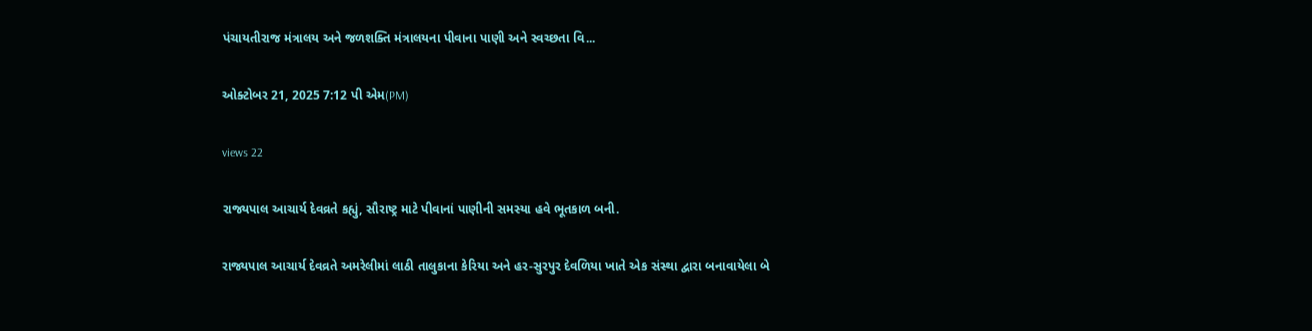પંચાયતીરાજ મંત્રાલય અને જળશક્તિ મંત્રાલયના પીવાના પાણી અને સ્વચ્છતા વિ...

ઓક્ટોબર 21, 2025 7:12 પી એમ(PM)

views 22

રાજ્યપાલ આચાર્ય દેવવ્રતે કહ્યું, સૌરાષ્ટ્ર માટે પીવાનાં પાણીની સમસ્યા હવે ભૂતકાળ બની.

રાજ્યપાલ આચાર્ય દેવવ્રતે અમરેલીમાં લાઠી તાલુકાના કેરિયા અને હર-સુરપુર દેવળિયા ખાતે એક સંસ્થા દ્વારા બનાવાયેલા બે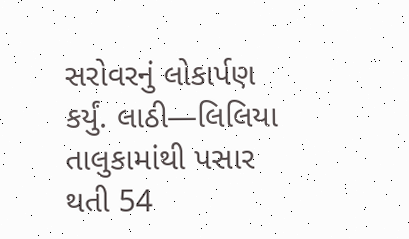સરોવરનું લોકાર્પણ કર્યું. લાઠી—લિલિયા તાલુકામાંથી પસાર થતી 54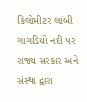કિલોમીટર લાંબી ગાગડિયો નદી પર રાજ્ય સરકાર અને સંસ્થા દ્વારા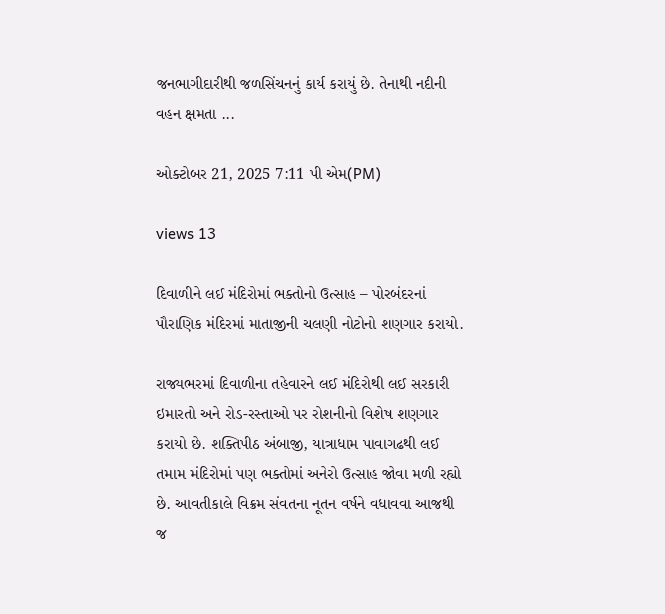જનભાગીદારીથી જળસિંચનનું કાર્ય કરાયું છે. તેનાથી નદીની વહન ક્ષમતા ...

ઓક્ટોબર 21, 2025 7:11 પી એમ(PM)

views 13

દિવાળીને લઈ મંદિરોમાં ભક્તોનો ઉત્સાહ – પોરબંદરનાં પૌરાણિક મંદિરમાં માતાજીની ચલણી નોટોનો શણગાર કરાયો.

રાજ્યભરમાં દિવાળીના તહેવારને લઈ મંદિરોથી લઈ સરકારી ઇમારતો અને રોડ-રસ્તાઓ પર રોશનીનો વિશેષ શણગાર કરાયો છે. શક્તિપીઠ અંબાજી, યાત્રાધામ પાવાગઢથી લઈ તમામ મંદિરોમાં પણ ભક્તોમાં અનેરો ઉત્સાહ જોવા મળી રહ્યો છે. આવતીકાલે વિક્રમ સંવતના નૂતન વર્ષને વધાવવા આજથી જ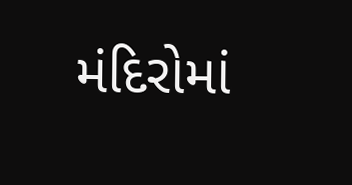મંદિરોમાં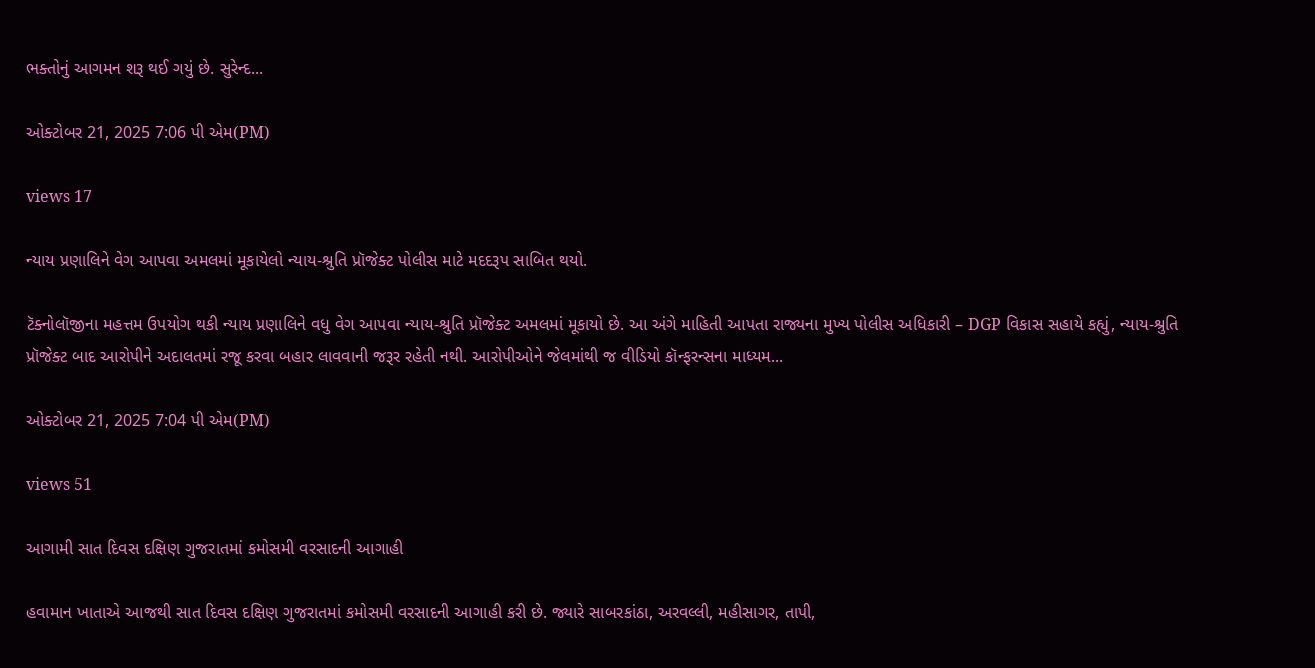ભક્તોનું આગમન શરૂ થઈ ગયું છે. સુરેન્દ...

ઓક્ટોબર 21, 2025 7:06 પી એમ(PM)

views 17

ન્યાય પ્રણાલિને વેગ આપવા અમલમાં મૂકાયેલો ન્યાય-શ્રુતિ પ્રૉજેક્ટ પોલીસ માટે મદદરૂપ સાબિત થયો.

ટૅક્નોલૉજીના મહત્તમ ઉપયોગ થકી ન્યાય પ્રણાલિને વધુ વેગ આપવા ન્યાય-શ્રુતિ પ્રૉજેક્ટ અમલમાં મૂકાયો છે. આ અંગે માહિતી આપતા રાજ્યના મુખ્ય પોલીસ અધિકારી – DGP વિકાસ સહાયે કહ્યું, ન્યાય-શ્રુતિ પ્રૉજેક્ટ બાદ આરોપીને અદાલતમાં રજૂ કરવા બહાર લાવવાની જરૂર રહેતી નથી. આરોપીઓને જેલમાંથી જ વીડિયો કૉન્ફરન્સના માધ્યમ...

ઓક્ટોબર 21, 2025 7:04 પી એમ(PM)

views 51

આગામી સાત દિવસ દક્ષિણ ગુજરાતમાં કમોસમી વરસાદની આગાહી

હવામાન ખાતાએ આજથી સાત દિવસ દક્ષિણ ગુજરાતમાં કમોસમી વરસાદની આગાહી કરી છે. જ્યારે સાબરકાંઠા, અરવલ્લી, મહીસાગર, તાપી,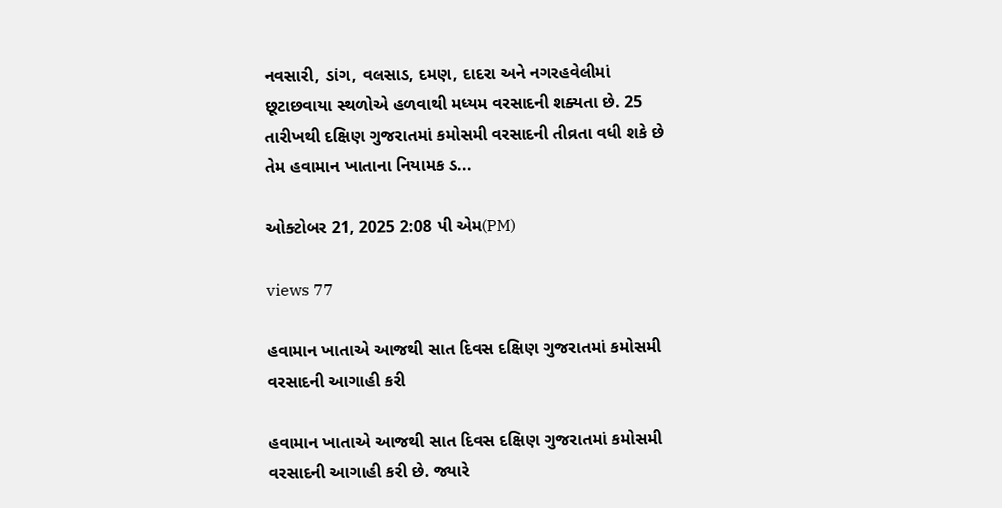નવસારી, ડાંગ, વલસાડ, દમણ, દાદરા અને નગરહવેલીમાં છૂટાછવાયા સ્થળોએ હળવાથી મધ્યમ વરસાદની શક્યતા છે. 25 તારીખથી દક્ષિણ ગુજરાતમાં કમોસમી વરસાદની તીવ્રતા વધી શકે છે તેમ હવામાન ખાતાના નિયામક ડ...

ઓક્ટોબર 21, 2025 2:08 પી એમ(PM)

views 77

હવામાન ખાતાએ આજથી સાત દિવસ દક્ષિણ ગુજરાતમાં કમોસમી વરસાદની આગાહી કરી

હવામાન ખાતાએ આજથી સાત દિવસ દક્ષિણ ગુજરાતમાં કમોસમી વરસાદની આગાહી કરી છે. જ્યારે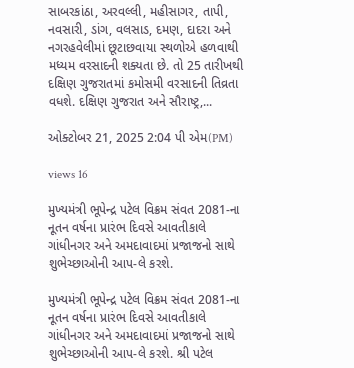સાબરકાંઠા, અરવલ્લી, મહીસાગર, તાપી, નવસારી, ડાંગ, વલસાડ, દમણ, દાદરા અને નગરહવેલીમાં છૂટાછવાયા સ્થળોએ હળવાથી મધ્યમ વરસાદની શક્યતા છે. તો 25 તારીખથી દક્ષિણ ગુજરાતમાં કમોસમી વરસાદની તિવ્રતા વધશે. દક્ષિણ ગુજરાત અને સૌરાષ્ટ્ર,...

ઓક્ટોબર 21, 2025 2:04 પી એમ(PM)

views 16

મુખ્યમંત્રી ભૂપેન્દ્ર પટેલ વિક્રમ સંવત 2081-ના નૂતન વર્ષના પ્રારંભ દિવસે આવતીકાલે ગાંધીનગર અને અમદાવાદમાં પ્રજાજનો સાથે શુભેચ્છાઓની આપ-લે કરશે.

મુખ્યમંત્રી ભૂપેન્દ્ર પટેલ વિક્રમ સંવત 2081-ના નૂતન વર્ષના પ્રારંભ દિવસે આવતીકાલે ગાંધીનગર અને અમદાવાદમાં પ્રજાજનો સાથે શુભેચ્છાઓની આપ-લે કરશે. શ્રી પટેલ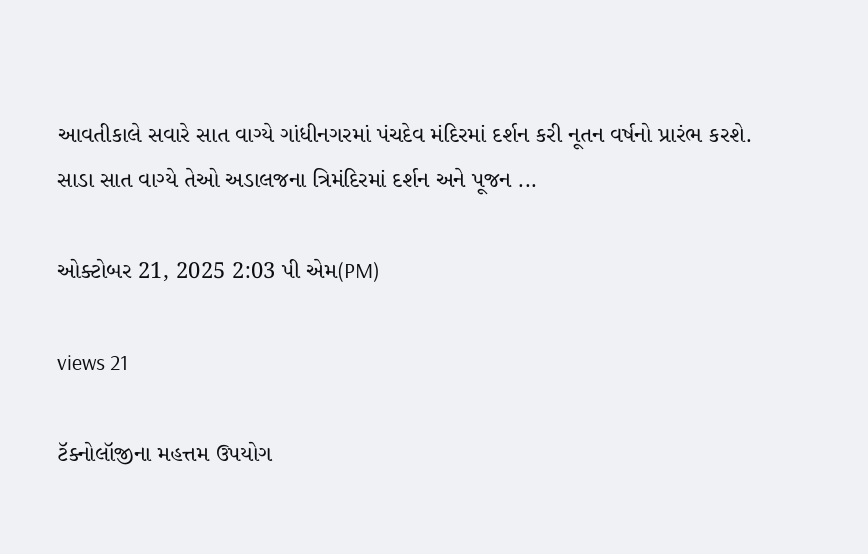આવતીકાલે સવારે સાત વાગ્યે ગાંધીનગરમાં પંચદેવ મંદિરમાં દર્શન કરી નૂતન વર્ષનો પ્રારંભ કરશે. સાડા સાત વાગ્યે તેઓ અડાલજના ત્રિમંદિરમાં દર્શન અને પૂજન ...

ઓક્ટોબર 21, 2025 2:03 પી એમ(PM)

views 21

ટૅક્નોલૉજીના મહત્તમ ઉપયોગ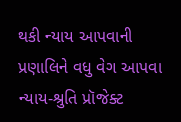થકી ન્યાય આપવાની પ્રણાલિને વધુ વેગ આપવા ન્યાય-શ્રુતિ પ્રૉજેક્ટ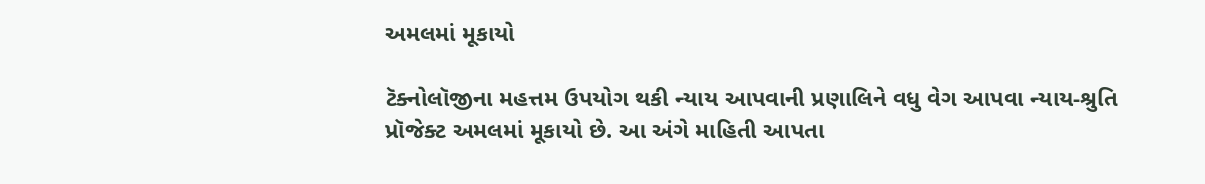અમલમાં મૂકાયો

ટૅક્નોલૉજીના મહત્તમ ઉપયોગ થકી ન્યાય આપવાની પ્રણાલિને વધુ વેગ આપવા ન્યાય-શ્રુતિ પ્રૉજેક્ટ અમલમાં મૂકાયો છે. આ અંગે માહિતી આપતા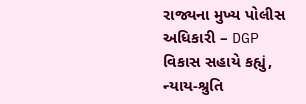રાજ્યના મુખ્ય પોલીસ અધિકારી – DGP વિકાસ સહાયે કહ્યું, ન્યાય-શ્રુતિ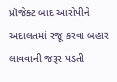પ્રૉજેક્ટ બાદ આરોપીને અદાલતમાં રજૂ કરવા બહાર લાવવાની જરૂર પડતી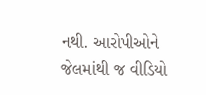નથી. આરોપીઓને જેલમાંથી જ વીડિયો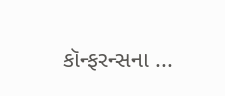કૉન્ફરન્સના ...